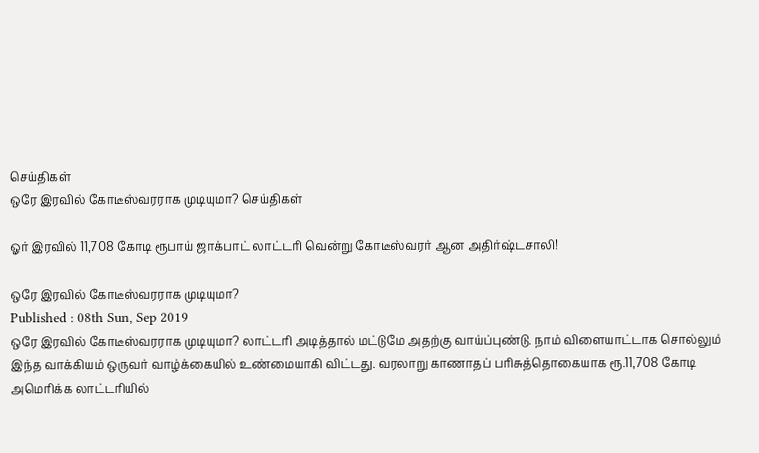செய்திகள்
ஒரே இரவில் கோடீஸ்வரராக முடியுமா? செய்திகள்

ஓர் இரவில் 11,708 கோடி ரூபாய் ஜாக்பாட் லாட்டரி வென்று கோடீஸ்வரர் ஆன அதிர்ஷ்டசாலி!

ஒரே இரவில் கோடீஸ்வரராக முடியுமா?
Published : 08th Sun, Sep 2019
ஒரே இரவில் கோடீஸ்வரராக முடியுமா? லாட்டரி அடித்தால் மட்டுமே அதற்கு வாய்ப்புண்டு. நாம் விளையாட்டாக சொல்லும் இந்த வாக்கியம் ஒருவர் வாழ்க்கையில் உண்மையாகி விட்டது. வரலாறு காணாதப் பரிசுத்தொகையாக ரூ.11,708 கோடி அமெரிக்க லாட்டரியில்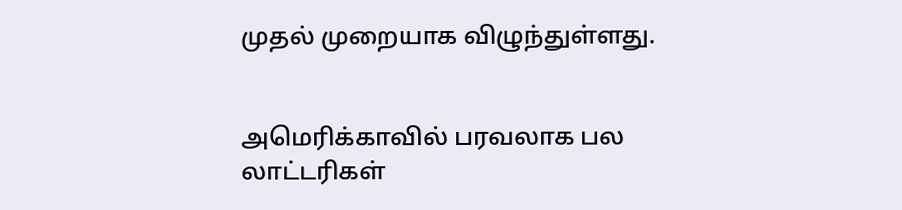முதல் முறையாக விழுந்துள்ளது.


அமெரிக்காவில் பரவலாக பல லாட்டரிகள்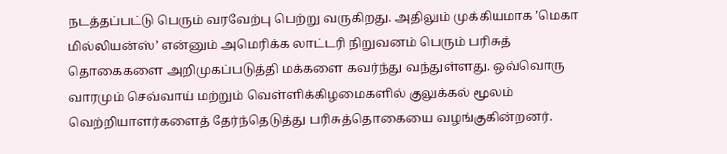நடத்தப்பட்டு பெரும் வரவேற்பு பெற்று வருகிறது. அதிலும் முக்கியமாக ’மெகா மில்லியன்ஸ்’ என்னும் அமெரிக்க லாட்டரி நிறுவனம் பெரும் பரிசுத் தொகைகளை அறிமுகப்படுத்தி மக்களை கவர்ந்து வந்துள்ளது. ஒவ்வொரு வாரமும் செவ்வாய் மற்றும் வெள்ளிக்கிழமைகளில் குலுக்கல் மூலம் வெற்றியாளர்களைத் தேர்ந்தெடுத்து பரிசுத்தொகையை வழங்குகின்றனர்.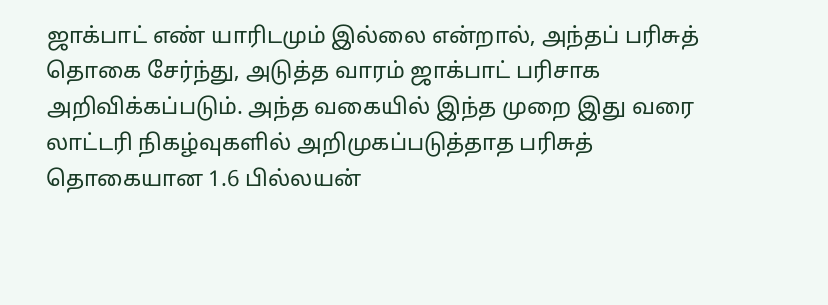ஜாக்பாட் எண் யாரிடமும் இல்லை என்றால், அந்தப் பரிசுத் தொகை சேர்ந்து, அடுத்த வாரம் ஜாக்பாட் பரிசாக அறிவிக்கப்படும். அந்த வகையில் இந்த முறை இது வரை லாட்டரி நிகழ்வுகளில் அறிமுகப்படுத்தாத பரிசுத் தொகையான 1.6 பில்லயன்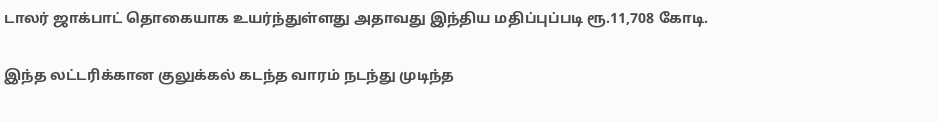டாலர் ஜாக்பாட் தொகையாக உயர்ந்துள்ளது அதாவது இந்திய மதிப்புப்படி ரூ.11,708 கோடி.


இந்த லட்டரிக்கான குலுக்கல் கடந்த வாரம் நடந்து முடிந்த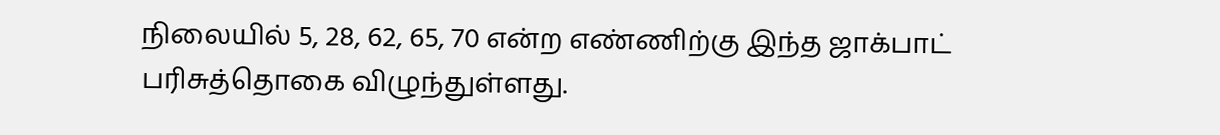நிலையில் 5, 28, 62, 65, 70 என்ற எண்ணிற்கு இந்த ஜாக்பாட் பரிசுத்தொகை விழுந்துள்ளது.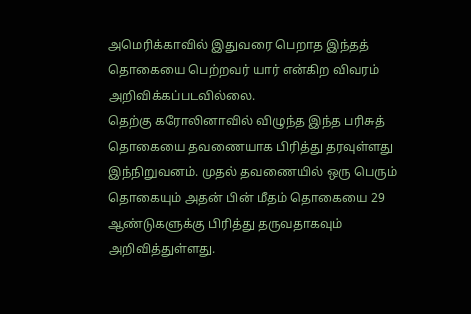அமெரிக்காவில் இதுவரை பெறாத இந்தத் தொகையை பெற்றவர் யார் என்கிற விவரம் அறிவிக்கப்படவில்லை.
தெற்கு கரோலினாவில் விழுந்த இந்த பரிசுத் தொகையை தவணையாக பிரித்து தரவுள்ளது இந்நிறுவனம். முதல் தவணையில் ஒரு பெரும் தொகையும் அதன் பின் மீதம் தொகையை 29 ஆண்டுகளுக்கு பிரித்து தருவதாகவும் அறிவித்துள்ளது.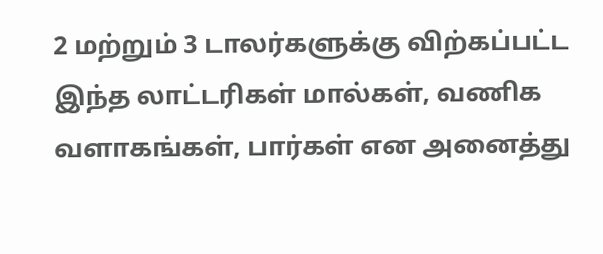2 மற்றும் 3 டாலர்களுக்கு விற்கப்பட்ட இந்த லாட்டரிகள் மால்கள், வணிக வளாகங்கள், பார்கள் என அனைத்து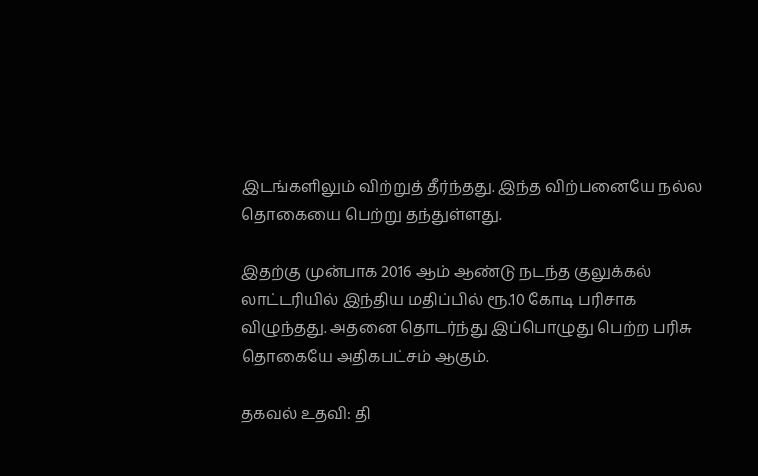இடங்களிலும் விற்றுத் தீர்ந்தது. இந்த விற்பனையே நல்ல தொகையை பெற்று தந்துள்ளது.

இதற்கு முன்பாக 2016 ஆம் ஆண்டு நடந்த குலுக்கல் லாட்டரியில் இந்திய மதிப்பில் ரூ.10 கோடி பரிசாக விழுந்தது. அதனை தொடர்ந்து இப்பொழுது பெற்ற பரிசு தொகையே அதிகபட்சம் ஆகும்.

தகவல் உதவி: தி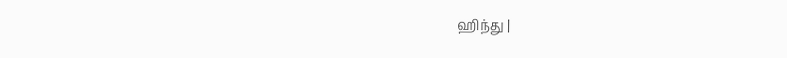ஹிந்து |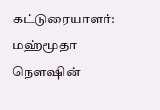கட்டுரையாளர்: மஹ்மூதா நௌஷின்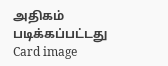அதிகம் படிக்கப்பட்டது
Card image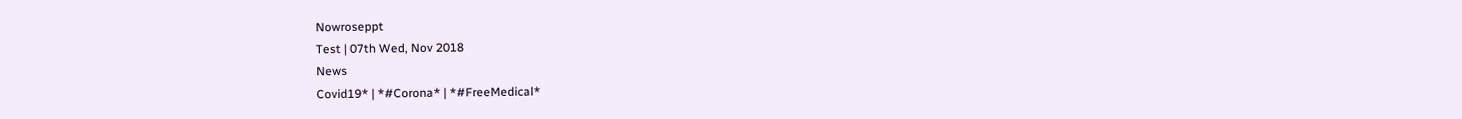Nowroseppt
Test | 07th Wed, Nov 2018
News
Covid19* | *#Corona* | *#FreeMedical*